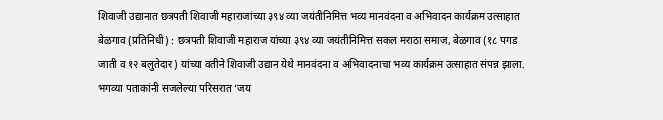शिवाजी उद्यानात छत्रपती शिवाजी महाराजांच्या ३९४ व्या जयंतीनिमित्त भव्य मानवंदना व अभिवादन कार्यक्रम उत्साहात
बेळगाव (प्रतिनिधी) : छत्रपती शिवाजी महाराज यांच्या ३९४ व्या जयंतीनिमित्त सकल मराठा समाज, बेळगाव (१८ पगड जाती व १२ बलुतेदार) यांच्या वतीने शिवाजी उद्यान येथे मानवंदना व अभिवादनाचा भव्य कार्यक्रम उत्साहात संपन्न झाला. भगव्या पताकांनी सजलेल्या परिसरात ‘जय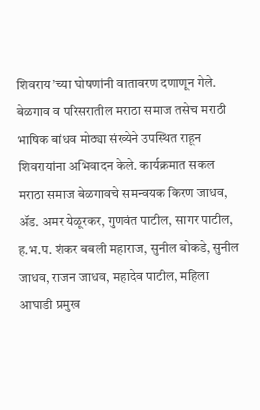शिवराय’च्या घोषणांनी वातावरण दणाणून गेले.
बेळगाव व परिसरातील मराठा समाज तसेच मराठी भाषिक बांधव मोठ्या संख्येने उपस्थित राहून शिवरायांना अभिवादन केले. कार्यक्रमात सकल मराठा समाज बेळगावचे समन्वयक किरण जाधव, ॲड. अमर येळूरकर, गुणवंत पाटील, सागर पाटील, ह.भ.प. शंकर बबली महाराज, सुनील बोकडे, सुनील जाधव, राजन जाधव, महादेव पाटील, महिला आघाडी प्रमुख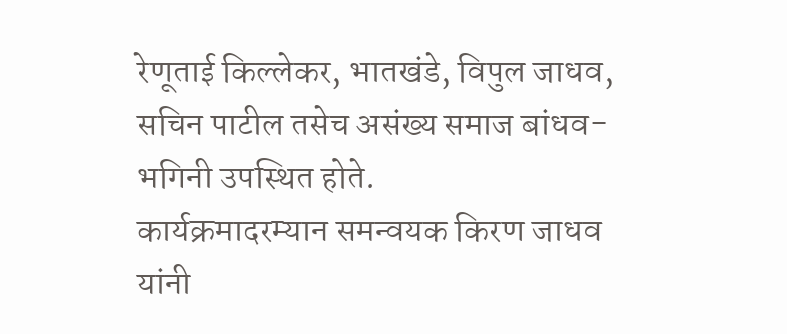रेणूताई किल्लेकर, भातखंडे, विपुल जाधव, सचिन पाटील तसेच असंख्य समाज बांधव-भगिनी उपस्थित होते.
कार्यक्रमादरम्यान समन्वयक किरण जाधव यांनी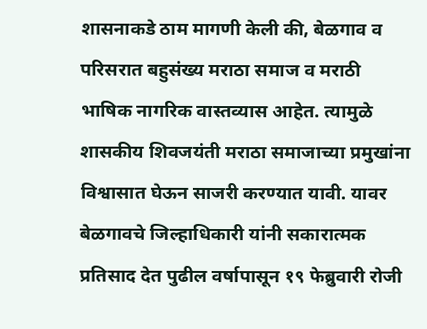शासनाकडे ठाम मागणी केली की, बेळगाव व परिसरात बहुसंख्य मराठा समाज व मराठी भाषिक नागरिक वास्तव्यास आहेत. त्यामुळे शासकीय शिवजयंती मराठा समाजाच्या प्रमुखांना विश्वासात घेऊन साजरी करण्यात यावी. यावर बेळगावचे जिल्हाधिकारी यांनी सकारात्मक प्रतिसाद देत पुढील वर्षापासून १९ फेब्रुवारी रोजी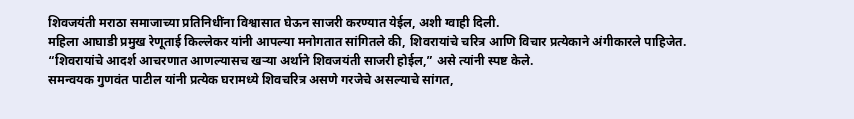शिवजयंती मराठा समाजाच्या प्रतिनिधींना विश्वासात घेऊन साजरी करण्यात येईल, अशी ग्वाही दिली.
महिला आघाडी प्रमुख रेणूताई किल्लेकर यांनी आपल्या मनोगतात सांगितले की, शिवरायांचे चरित्र आणि विचार प्रत्येकाने अंगीकारले पाहिजेत. “शिवरायांचे आदर्श आचरणात आणल्यासच खऱ्या अर्थाने शिवजयंती साजरी होईल,” असे त्यांनी स्पष्ट केले.
समन्वयक गुणवंत पाटील यांनी प्रत्येक घरामध्ये शिवचरित्र असणे गरजेचे असल्याचे सांगत,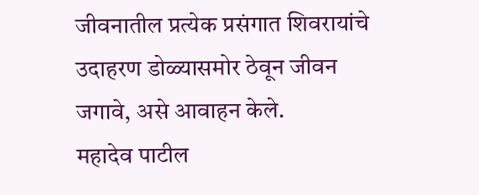जीवनातील प्रत्येक प्रसंगात शिवरायांचे उदाहरण डोळ्यासमोर ठेवून जीवन जगावे, असे आवाहन केले.
महादेव पाटील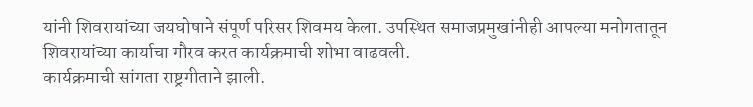यांनी शिवरायांच्या जयघोषाने संपूर्ण परिसर शिवमय केला. उपस्थित समाजप्रमुखांनीही आपल्या मनोगतातून शिवरायांच्या कार्याचा गौरव करत कार्यक्रमाची शोभा वाढवली.
कार्यक्रमाची सांगता राष्ट्रगीताने झाली.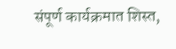संपूर्ण कार्यक्रमात शिस्त,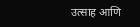उत्साह आणि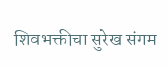शिवभक्तीचा सुरेख संगम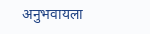अनुभवायला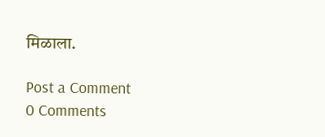मिळाला.

Post a Comment
0 Comments